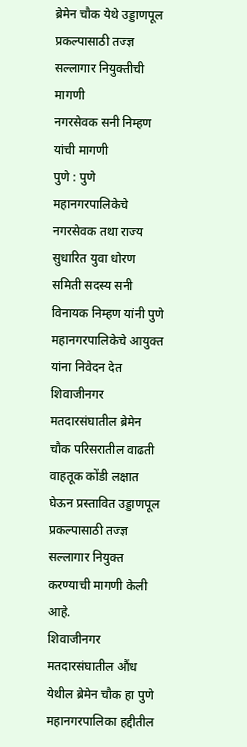ब्रेमेन चौक येथे उड्डाणपूल प्रकल्पासाठी तज्ज्ञ सल्लागार नियुक्तीची मागणी
नगरसेवक सनी निम्हण यांची मागणी
पुणे : पुणे महानगरपालिकेचे नगरसेवक तथा राज्य सुधारित युवा धोरण समिती सदस्य सनी विनायक निम्हण यांनी पुणे महानगरपालिकेचे आयुक्त यांना निवेदन देत शिवाजीनगर मतदारसंघातील ब्रेमेन चौक परिसरातील वाढती वाहतूक कोंडी लक्षात घेऊन प्रस्तावित उड्डाणपूल प्रकल्पासाठी तज्ज्ञ सल्लागार नियुक्त करण्याची मागणी केली आहे.
शिवाजीनगर मतदारसंघातील औंध येथील ब्रेमेन चौक हा पुणे महानगरपालिका हद्दीतील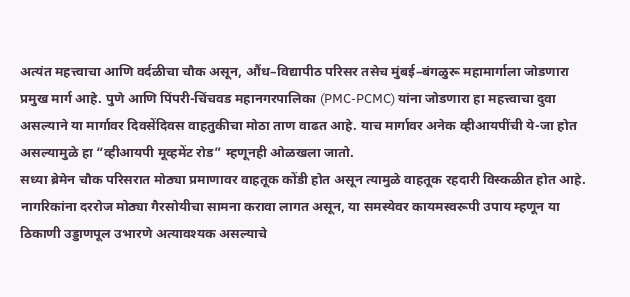अत्यंत महत्त्वाचा आणि वर्दळीचा चौक असून, औंध–विद्यापीठ परिसर तसेच मुंबई–बंगळुरू महामार्गाला जोडणारा प्रमुख मार्ग आहे. पुणे आणि पिंपरी-चिंचवड महानगरपालिका (PMC-PCMC) यांना जोडणारा हा महत्त्वाचा दुवा असल्याने या मार्गावर दिवसेंदिवस वाहतुकीचा मोठा ताण वाढत आहे. याच मार्गावर अनेक व्हीआयपींची ये-जा होत असल्यामुळे हा “व्हीआयपी मूव्हमेंट रोड” म्हणूनही ओळखला जातो.
सध्या ब्रेमेन चौक परिसरात मोठ्या प्रमाणावर वाहतूक कोंडी होत असून त्यामुळे वाहतूक रहदारी विस्कळीत होत आहे. नागरिकांना दररोज मोठ्या गैरसोयीचा सामना करावा लागत असून, या समस्येवर कायमस्वरूपी उपाय म्हणून या ठिकाणी उड्डाणपूल उभारणे अत्यावश्यक असल्याचे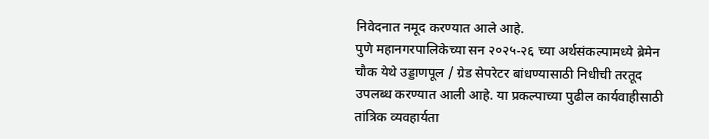निवेदनात नमूद करण्यात आले आहे.
पुणे महानगरपालिकेच्या सन २०२५-२६ च्या अर्थसंकल्पामध्ये ब्रेमेन चौक येथे उड्डाणपूल / ग्रेड सेपरेटर बांधण्यासाठी निधीची तरतूद उपलब्ध करण्यात आली आहे. या प्रकल्पाच्या पुढील कार्यवाहीसाठी तांत्रिक व्यवहार्यता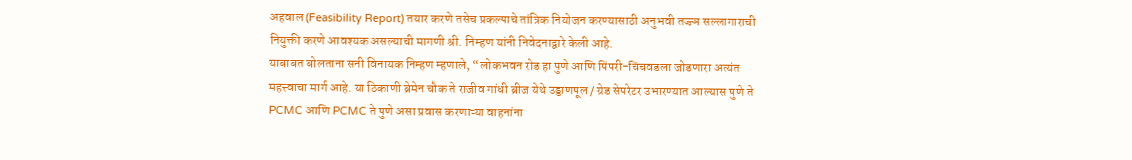अहवाल (Feasibility Report) तयार करणे तसेच प्रकल्पाचे तांत्रिक नियोजन करण्यासाठी अनुभवी तज्ज्ञ सल्लागाराची नियुक्ती करणे आवश्यक असल्याची मागणी श्री. निम्हण यांनी निवेदनाद्वारे केली आहे.
याबाबत बोलताना सनी विनायक निम्हण म्हणाले, “लोकभवन रोड हा पुणे आणि पिंपरी-चिंचवडला जोडणारा अत्यंत महत्त्वाचा मार्ग आहे. या ठिकाणी ब्रेमेन चौक ते राजीव गांधी ब्रीज येथे उड्डाणपूल / ग्रेड सेपरेटर उभारण्यात आल्यास पुणे ते PCMC आणि PCMC ते पुणे असा प्रवास करणाऱ्या वाहनांना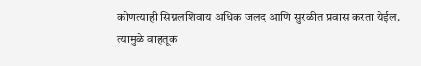कोणत्याही सिग्नलशिवाय अधिक जलद आणि सुरळीत प्रवास करता येईल. त्यामुळे वाहतूक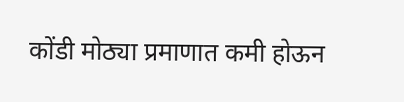कोंडी मोठ्या प्रमाणात कमी होऊन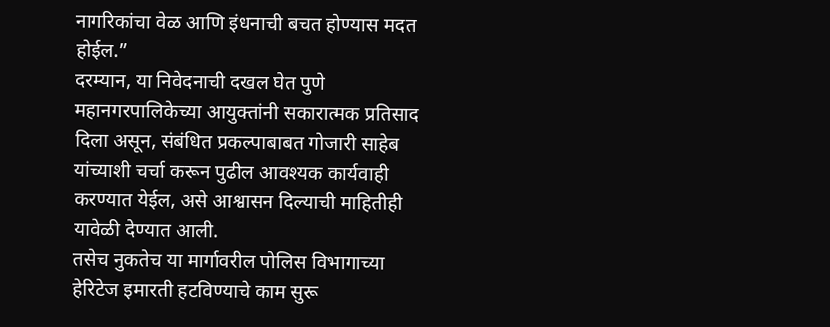नागरिकांचा वेळ आणि इंधनाची बचत होण्यास मदत होईल.”
दरम्यान, या निवेदनाची दखल घेत पुणे महानगरपालिकेच्या आयुक्तांनी सकारात्मक प्रतिसाद दिला असून, संबंधित प्रकल्पाबाबत गोजारी साहेब यांच्याशी चर्चा करून पुढील आवश्यक कार्यवाही करण्यात येईल, असे आश्वासन दिल्याची माहितीही यावेळी देण्यात आली.
तसेच नुकतेच या मार्गावरील पोलिस विभागाच्या हेरिटेज इमारती हटविण्याचे काम सुरू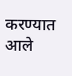करण्यात आले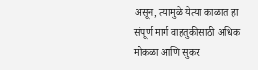असून, त्यामुळे येत्या काळात हा संपूर्ण मार्ग वाहतुकीसाठी अधिक मोकळा आणि सुकर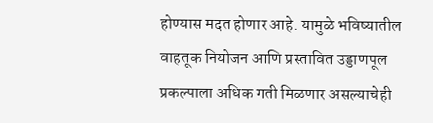होण्यास मदत होणार आहे. यामुळे भविष्यातील वाहतूक नियोजन आणि प्रस्तावित उड्डाणपूल प्रकल्पाला अधिक गती मिळणार असल्याचेही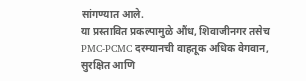सांगण्यात आले.
या प्रस्तावित प्रकल्पामुळे औंध, शिवाजीनगर तसेच PMC-PCMC दरम्यानची वाहतूक अधिक वेगवान, सुरक्षित आणि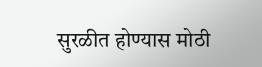सुरळीत होण्यास मोठी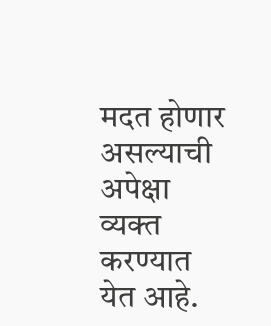मदत होणार असल्याची अपेक्षा व्यक्त करण्यात येत आहे.